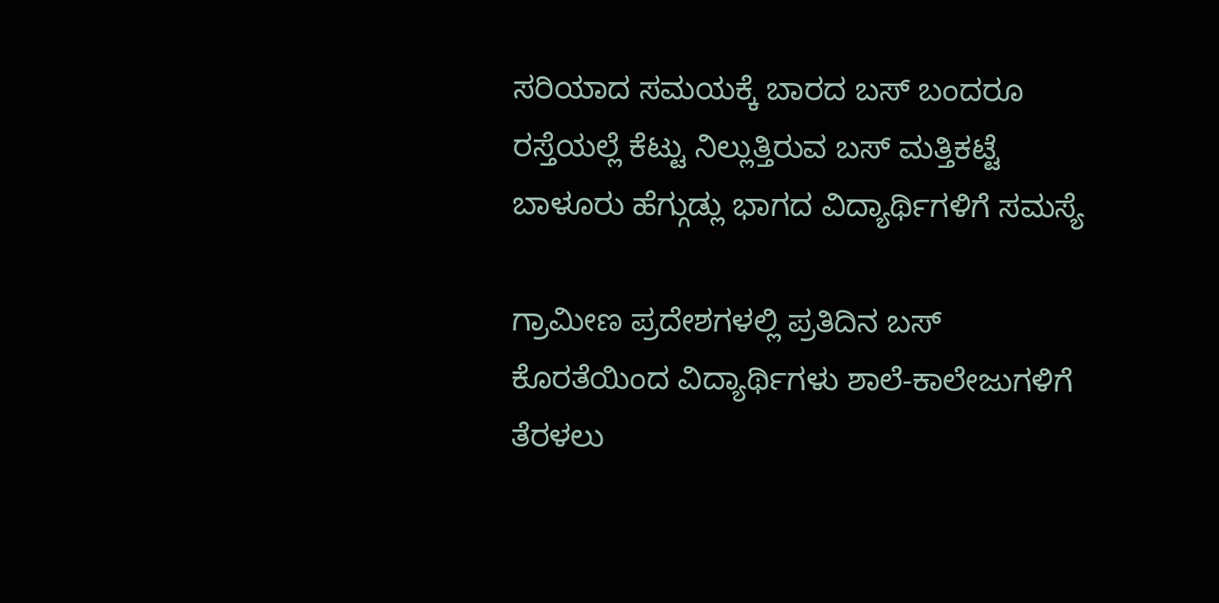ಸರಿಯಾದ ಸಮಯಕ್ಕೆ ಬಾರದ ಬಸ್ ಬಂದರೂ ರಸ್ತೆಯಲ್ಲೆ ಕೆಟ್ಟು ನಿಲ್ಲುತ್ತಿರುವ ಬಸ್ ಮತ್ತಿಕಟ್ಟೆ ಬಾಳೂರು ಹೆಗ್ಗುಡ್ಲು ಭಾಗದ ವಿದ್ಯಾರ್ಥಿಗಳಿಗೆ ಸಮಸ್ಯೆ

ಗ್ರಾಮೀಣ ಪ್ರದೇಶಗಳಲ್ಲಿ ಪ್ರತಿದಿನ ಬಸ್ ಕೊರತೆಯಿಂದ ವಿದ್ಯಾರ್ಥಿಗಳು ಶಾಲೆ-ಕಾಲೇಜುಗಳಿಗೆ ತೆರಳಲು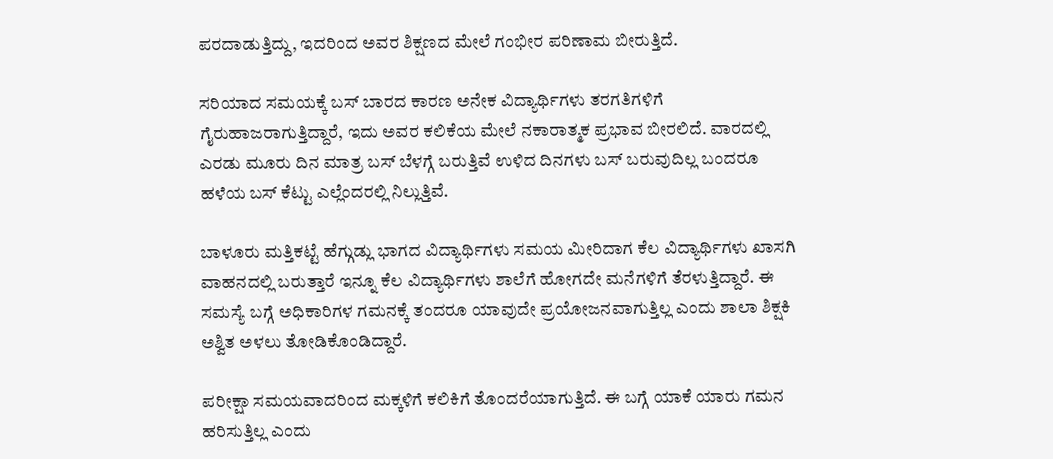ಪರದಾಡುತ್ತಿದ್ದು, ಇದರಿಂದ ಅವರ ಶಿಕ್ಷಣದ ಮೇಲೆ ಗಂಭೀರ ಪರಿಣಾಮ ಬೀರುತ್ತಿದೆ.

ಸರಿಯಾದ ಸಮಯಕ್ಕೆ ಬಸ್ ಬಾರದ ಕಾರಣ ಅನೇಕ ವಿದ್ಯಾರ್ಥಿಗಳು ತರಗತಿಗಳಿಗೆ ಗೈರುಹಾಜರಾಗುತ್ತಿದ್ದಾರೆ, ಇದು ಅವರ ಕಲಿಕೆಯ ಮೇಲೆ ನಕಾರಾತ್ಮಕ ಪ್ರಭಾವ ಬೀರಲಿದೆ. ವಾರದಲ್ಲಿ ಎರಡು ಮೂರು ದಿನ ಮಾತ್ರ ಬಸ್ ಬೆಳಗ್ಗೆ ಬರುತ್ತಿವೆ ಉಳಿದ ದಿನಗಳು ಬಸ್ ಬರುವುದಿಲ್ಲ ಬಂದರೂ ಹಳೆಯ ಬಸ್ ಕೆಟ್ಟು ಎಲ್ಲೆಂದರಲ್ಲಿ ನಿಲ್ಲುತ್ತಿವೆ.

ಬಾಳೂರು ಮತ್ತಿಕಟ್ಟೆ ಹೆಗ್ಗುಡ್ಲು ಭಾಗದ ವಿದ್ಯಾರ್ಥಿಗಳು ಸಮಯ ಮೀರಿದಾಗ ಕೆಲ ವಿದ್ಯಾರ್ಥಿಗಳು ಖಾಸಗಿ ವಾಹನದಲ್ಲಿ ಬರುತ್ತಾರೆ ಇನ್ನೂ ಕೆಲ ವಿದ್ಯಾರ್ಥಿಗಳು ಶಾಲೆಗೆ ಹೋಗದೇ ಮನೆಗಳಿಗೆ ತೆರಳುತ್ತಿದ್ದಾರೆ. ಈ ಸಮಸ್ಯೆ ಬಗ್ಗೆ ಅಧಿಕಾರಿಗಳ ಗಮನಕ್ಕೆ ತಂದರೂ ಯಾವುದೇ ಪ್ರಯೋಜನವಾಗುತ್ತಿಲ್ಲ ಎಂದು ಶಾಲಾ ಶಿಕ್ಷಕಿ ಅಶ್ವಿತ ಅಳಲು ತೋಡಿಕೊಂಡಿದ್ದಾರೆ.

ಪರೀಕ್ಷಾ ಸಮಯವಾದರಿಂದ ಮಕ್ಕಳಿಗೆ ಕಲಿಕಿಗೆ ತೊಂದರೆಯಾಗುತ್ತಿದೆ. ಈ ಬಗ್ಗೆ ಯಾಕೆ ಯಾರು ಗಮನ ಹರಿಸುತ್ತಿಲ್ಲ ಎಂದು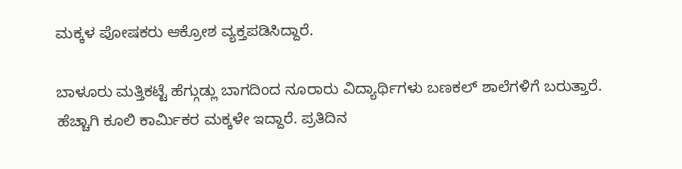ಮಕ್ಕಳ ಪೋಷಕರು ಆಕ್ರೋಶ ವ್ಯಕ್ತಪಡಿಸಿದ್ದಾರೆ.

ಬಾಳೂರು ಮತ್ತಿಕಟ್ಟೆ ಹೆಗ್ಗುಡ್ಲು ಬಾಗದಿಂದ ನೂರಾರು ವಿದ್ಯಾರ್ಥಿಗಳು ಬಣಕಲ್ ಶಾಲೆಗಳಿಗೆ ಬರುತ್ತಾರೆ. ಹೆಚ್ಚಾಗಿ ಕೂಲಿ ಕಾರ್ಮಿಕರ ಮಕ್ಕಳೇ ಇದ್ದಾರೆ. ಪ್ರತಿದಿನ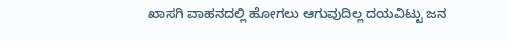ಖಾಸಗಿ ವಾಹನದಲ್ಲಿ ಹೋಗಲು ಆಗುವುದಿಲ್ಲ ದಯವಿಟ್ಟು ಜನ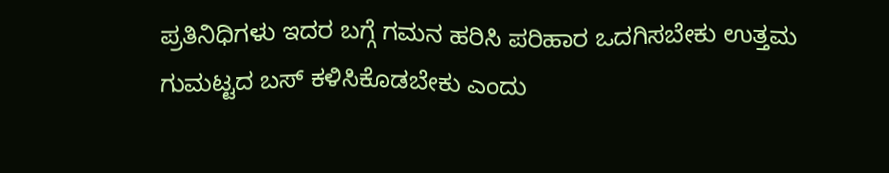ಪ್ರತಿನಿಧಿಗಳು ಇದರ ಬಗ್ಗೆ ಗಮನ ಹರಿಸಿ ಪರಿಹಾರ ಒದಗಿಸಬೇಕು ಉತ್ತಮ ಗುಮಟ್ಟದ ಬಸ್ ಕಳಿಸಿಕೊಡಬೇಕು ಎಂದು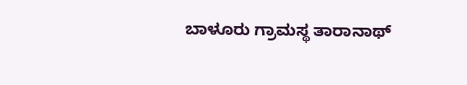ಬಾಳೂರು ಗ್ರಾಮಸ್ಥ ತಾರಾನಾಥ್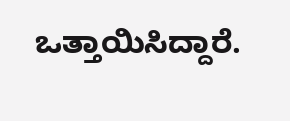ಒತ್ತಾಯಿಸಿದ್ದಾರೆ.